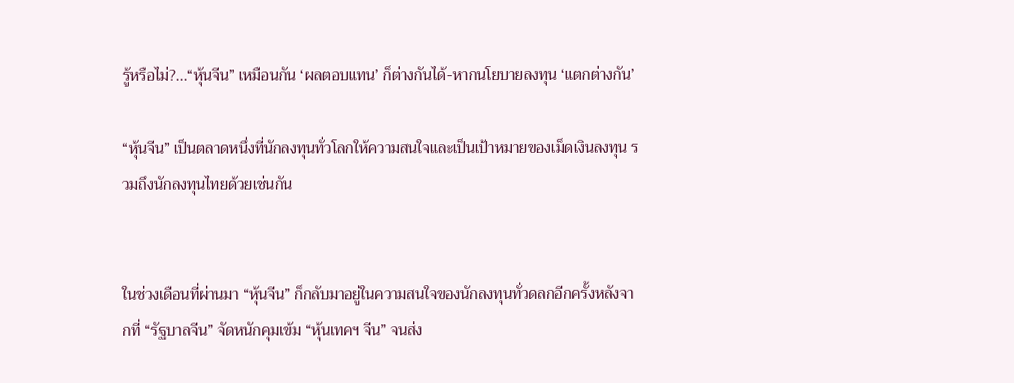รู้หรือไม่?...“หุ้นจีน” เหมือนกัน ‘ผลตอบแทน’ ก็ต่างกันได้-หากนโยบายลงทุน ‘แตกต่างกัน’

“หุ้นจีน” เป็นตลาดหนึ่งที่นักลงทุนทั่วโลกให้ความสนใจและเป็นเป้าหมายของเม็ดเงินลงทุน รวมถึงนักลงทุนไทยด้วยเช่นกัน


ในช่วงเดือนที่ผ่านมา “หุ้นจีน” ก็กลับมาอยู่ในความสนใจของนักลงทุนทั่วดลกอีกครั้งหลังจากที่ “รัฐบาลจีน” จัดหนักคุมเข้ม “หุ้นเทคฯ จีน” จนส่ง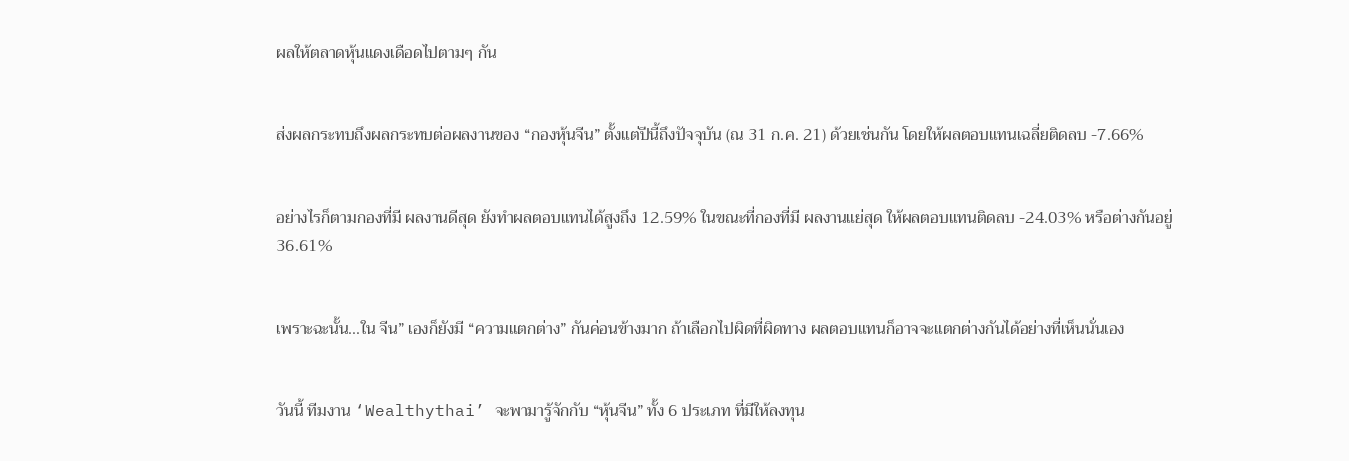ผลให้ตลาดหุ้นแดงเดือดไปตามๆ กัน


ส่งผลกระทบถึงผลกระทบต่อผลงานของ “กองหุ้นจีน” ตั้งแต่ปีนี้ถึงปัจจุบัน (ณ 31 ก.ค. 21) ด้วยเช่นกัน โดยให้ผลตอบแทนเฉลี่ยติดลบ -7.66%


อย่างไรก็ตามกองที่มี ผลงานดีสุด ยังทำผลตอบแทนได้สูงถึง 12.59% ในขณะที่กองที่มี ผลงานแย่สุด ให้ผลตอบแทนติดลบ -24.03% หรือต่างกันอยู่ 36.61%


เพราะฉะนั้น...ใน จีน” เองก็ยังมี “ความแตกต่าง” กันค่อนข้างมาก ถ้าเลือกไปผิดที่ผิดทาง ผลตอบแทนก็อาจจะแตกต่างกันได้อย่างที่เห็นนั่นเอง


วันนี้ ทีมงาน ‘Wealthythai’ จะพามารู้จักกับ “หุ้นจีน” ทั้ง 6 ประเภท ที่มีให้ลงทุน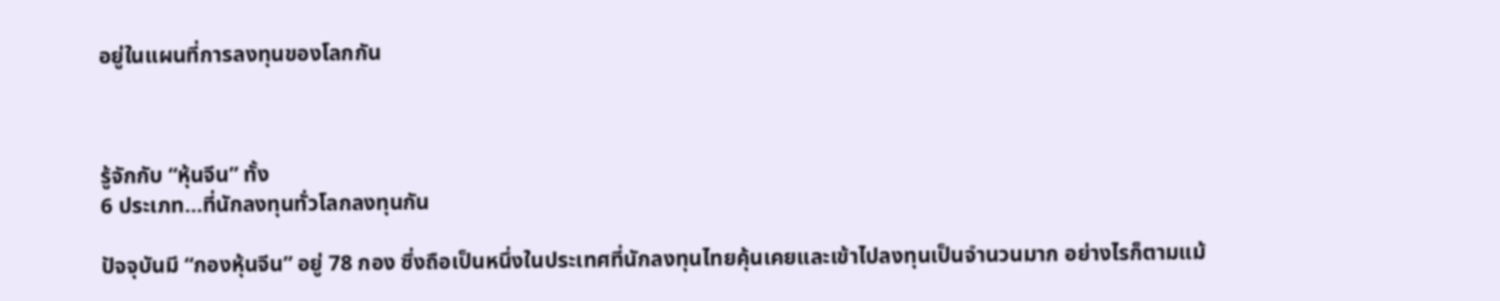อยู่ในแผนที่การลงทุนของโลกกัน



รู้จักกับ “หุ้นจีน” ทั้ง
6 ประเภท...ที่นักลงทุนทั่วโลกลงทุนกัน

ปัจจุบันมี “กองหุ้นจีน” อยู่ 78 กอง ซึ่งถือเป็นหนึ่งในประเทศที่นักลงทุนไทยคุ้นเคยและเข้าไปลงทุนเป็นจำนวนมาก อย่างไรก็ตามแม้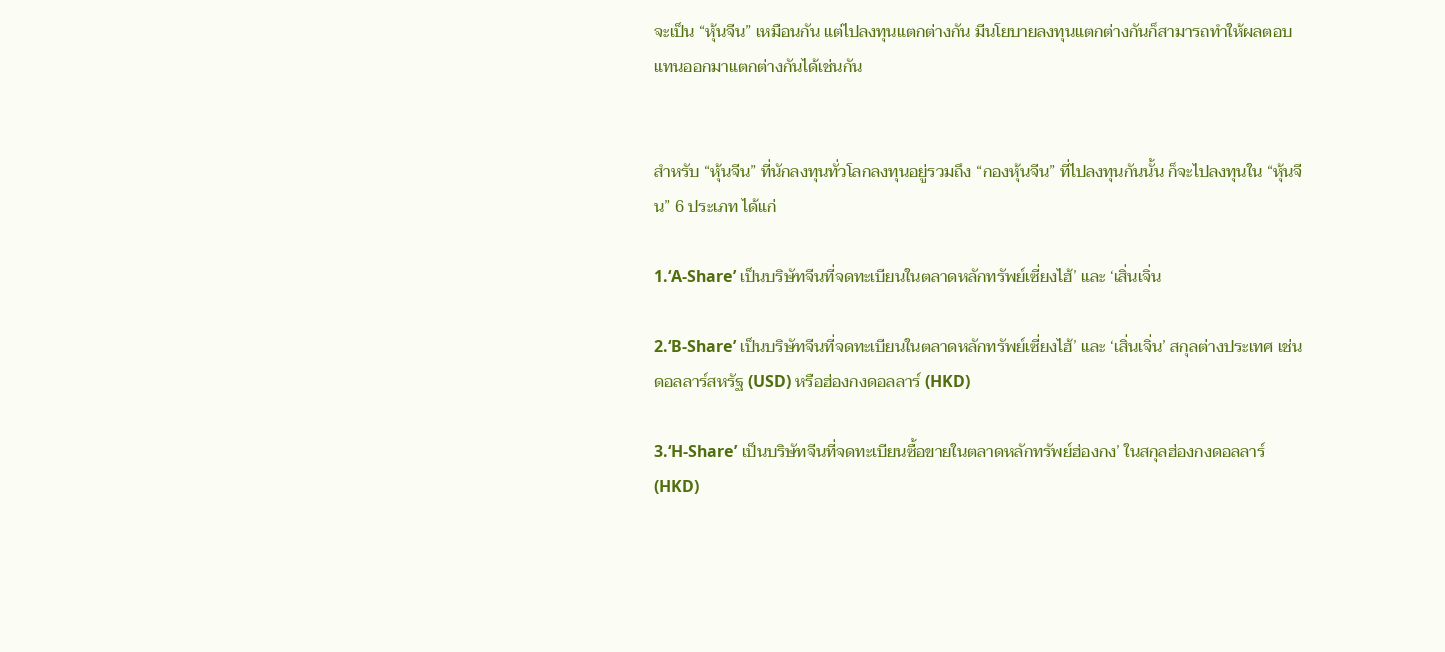จะเป็น “หุ้นจีน” เหมือนกัน แต่ไปลงทุนแตกต่างกัน มีนโยบายลงทุนแตกต่างกันก็สามารถทำให้ผลตอบแทนออกมาแตกต่างกันได้เช่นกัน


สำหรับ “หุ้นจีน” ที่นักลงทุนทั่วโลกลงทุนอยู่รวมถึง “กองหุ้นจีน” ที่ไปลงทุนกันนั้น ก็จะไปลงทุนใน “หุ้นจีน” 6 ประเภท ได้แก่

1.‘A-Share’ เป็นบริษัทจีนที่จดทะเบียนในตลาดหลักทรัพย์เซี่ยงไฮ้’ และ ‘เสิ่นเจิ่น

2.‘B-Share’ เป็นบริษัทจีนที่จดทะเบียนในตลาดหลักทรัพย์เซี่ยงไฮ้’ และ ‘เสิ่นเจิ่น’ สกุลต่างประเทศ เช่น ดอลลาร์สหรัฐ (USD) หรือฮ่องกงดอลลาร์ (HKD)

3.‘H-Share’ เป็นบริษัทจีนที่จดทะเบียนซื้อขายในตลาดหลักทรัพย์ฮ่องกง’ ในสกุลฮ่องกงดอลลาร์ (HKD)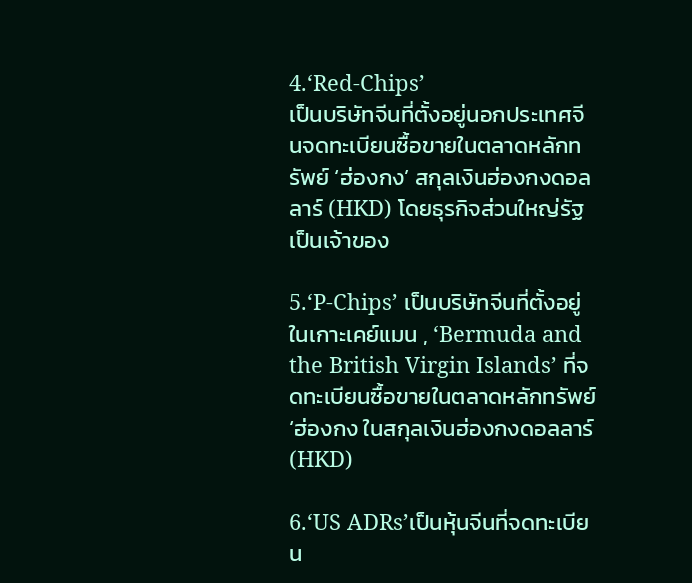4.‘Red-Chips’
เป็นบริษัทจีนที่ตั้งอยู่นอกประเทศจีนจดทะเบียนซื้อขายในตลาดหลักทรัพย์ ‘ฮ่องกง’ สกุลเงินฮ่องกงดอลลาร์ (HKD) โดยธุรกิจส่วนใหญ่รัฐเป็นเจ้าของ

5.‘P-Chips’ เป็นบริษัทจีนที่ตั้งอยู่ในเกาะเคย์แมน , ‘Bermuda and the British Virgin Islands’ ที่จดทะเบียนซื้อขายในตลาดหลักทรัพย์ ‘ฮ่องกง ในสกุลเงินฮ่องกงดอลลาร์ (HKD)

6.‘US ADRs’เป็นหุ้นจีนที่จดทะเบียน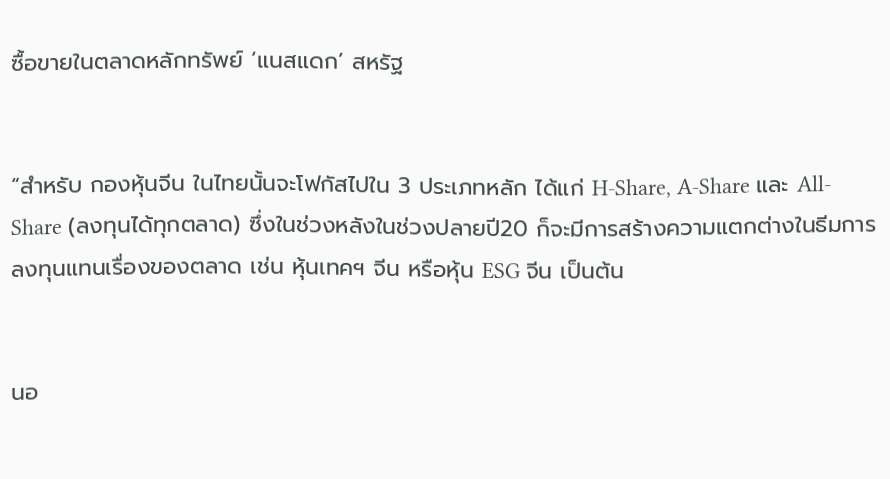ซื้อขายในตลาดหลักทรัพย์ ‘แนสแดก’ สหรัฐ


“สำหรับ กองหุ้นจีน ในไทยนั้นจะโฟกัสไปใน 3 ประเภทหลัก ได้แก่ H-Share, A-Share และ All-Share (ลงทุนได้ทุกตลาด) ซึ่งในช่วงหลังในช่วงปลายปี20 ก็จะมีการสร้างความแตกต่างในธีมการลงทุนแทนเรื่องของตลาด เช่น หุ้นเทคฯ จีน หรือหุ้น ESG จีน เป็นต้น


นอ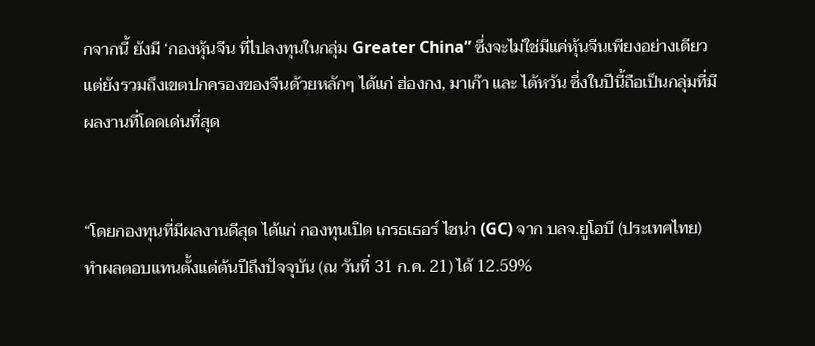กจากนี้ ยังมี ‘กองหุ้นจีน ที่ไปลงทุนในกลุ่ม Greater China” ซึ่งจะไม่ใช่มีแค่หุ้นจีนเพียงอย่างเดียว แต่ยังรวมถึงเขตปกครองของจีนด้วยหลักๆ ได้แก่ ฮ่องกง, มาเก๊า และ ไต้หวัน ซึ่งในปีนี้ถือเป็นกลุ่มที่มีผลงานที่โดดเด่นที่สุด


“โดยกองทุนที่มีผลงานดีสุด ได้แก่ กองทุนเปิด เกรธเธอร์ ไชน่า (GC) จาก บลจ.ยูโอบี (ประเทศไทย) ทำผลตอบแทนตั้งแต่ต้นปีถึงปัจจุบัน (ณ วันที่ 31 ก.ค. 21) ได้ 12.59%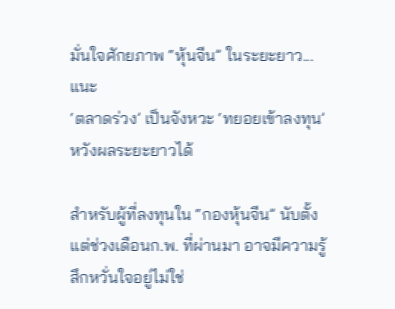มั่นใจศักยภาพ “หุ้นจีน” ในระยะยาว...แนะ
‘ตลาดร่วง’ เป็นจังหวะ ‘ทยอยเข้าลงทุน’ หวังผลระยะยาวได้

สำหรับผู้ที่ลงทุนใน “กองหุ้นจีน” นับตั้งแต่ช่วงเดือนก.พ. ที่ผ่านมา อาจมีความรู้สึกหวั่นใจอยู่ไม่ใช่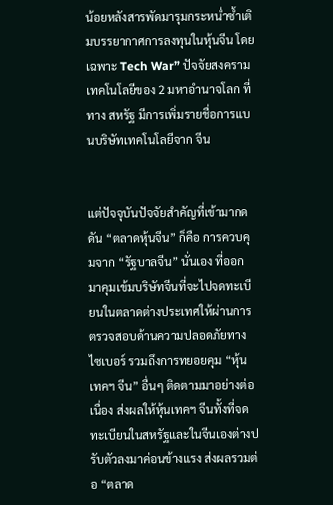น้อยหลังสารพัดมารุมกระหน่ำซ้ำเติมบรรยากาศการลงทุนในหุ้นจีน โดยเฉพาะ Tech War” ปัจจัยสงครามเทคโนโลยีของ 2 มหาอำนาจโลก ที่ทาง สหรัฐ มีการเพิ่มรายชื่อการแบนบริษัทเทคโนโลยีจาก จีน


แต่ปัจจุบันปัจจัยสำคัญที่เข้ามากดดัน “ตลาดหุ้นจีน” ก็คือ การควบคุมจาก “รัฐบาลจีน” นั่นเอง ที่ออกมาคุมเข้มบริษัทจีนที่จะไปจดทะเบียนในตลาดต่างประเทศให้ผ่านการตรวจสอบด้านความปลอดภัยทางไซเบอร์ รวมถึงการทยอยคุม “หุ้นเทคฯ จีน” อื่นๆ ติดตามมาอย่างต่อเนื่อง ส่งผลให้หุ้นเทคฯ จีนทั้งที่จดทะเบียนในสหรัฐและในจีนเองต่างปรับตัวลงมาค่อนข้างแรง ส่งผลรวมต่อ “ตลาด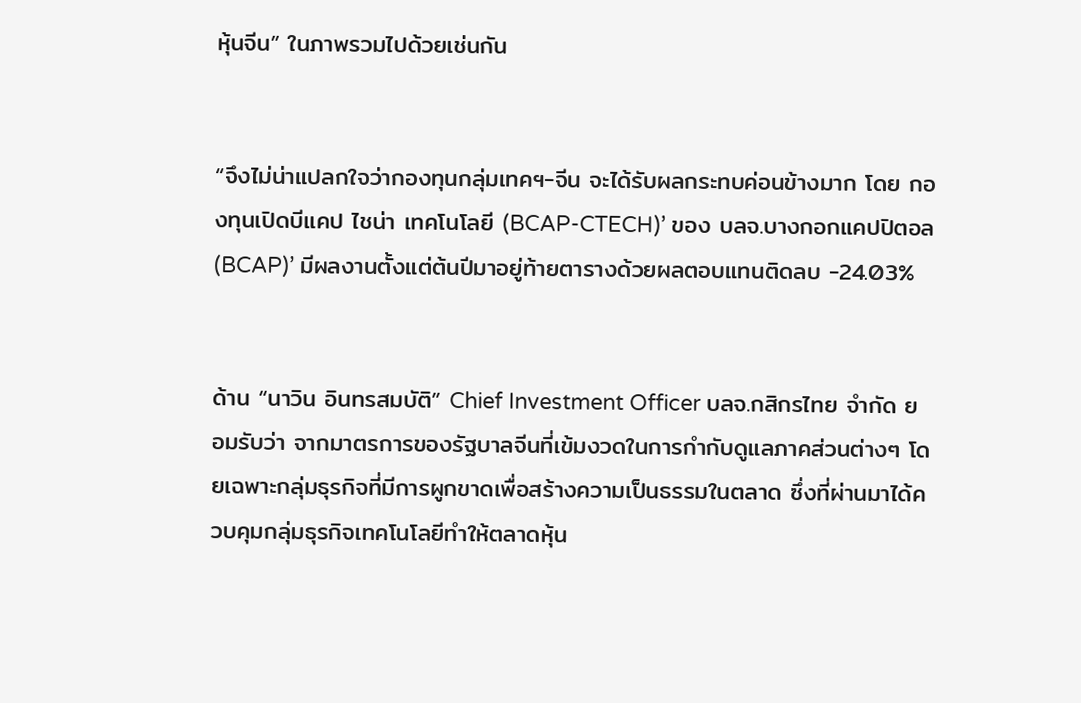หุ้นจีน” ในภาพรวมไปด้วยเช่นกัน


“จึงไม่น่าแปลกใจว่ากองทุนกลุ่มเทคฯ-จีน จะได้รับผลกระทบค่อนข้างมาก โดย กองทุนเปิดบีแคป ไชน่า เทคโนโลยี (BCAP-CTECH)’ ของ บลจ.บางกอกแคปปิตอล (BCAP)’ มีผลงานตั้งแต่ต้นปีมาอยู่ท้ายตารางด้วยผลตอบแทนติดลบ -24.03%


ด้าน “นาวิน อินทรสมบัติ” Chief Investment Officer บลจ.กสิกรไทย จำกัด ยอมรับว่า จากมาตรการของรัฐบาลจีนที่เข้มงวดในการกำกับดูแลภาคส่วนต่างๆ โดยเฉพาะกลุ่มธุรกิจที่มีการผูกขาดเพื่อสร้างความเป็นธรรมในตลาด ซึ่งที่ผ่านมาได้ควบคุมกลุ่มธุรกิจเทคโนโลยีทำให้ตลาดหุ้น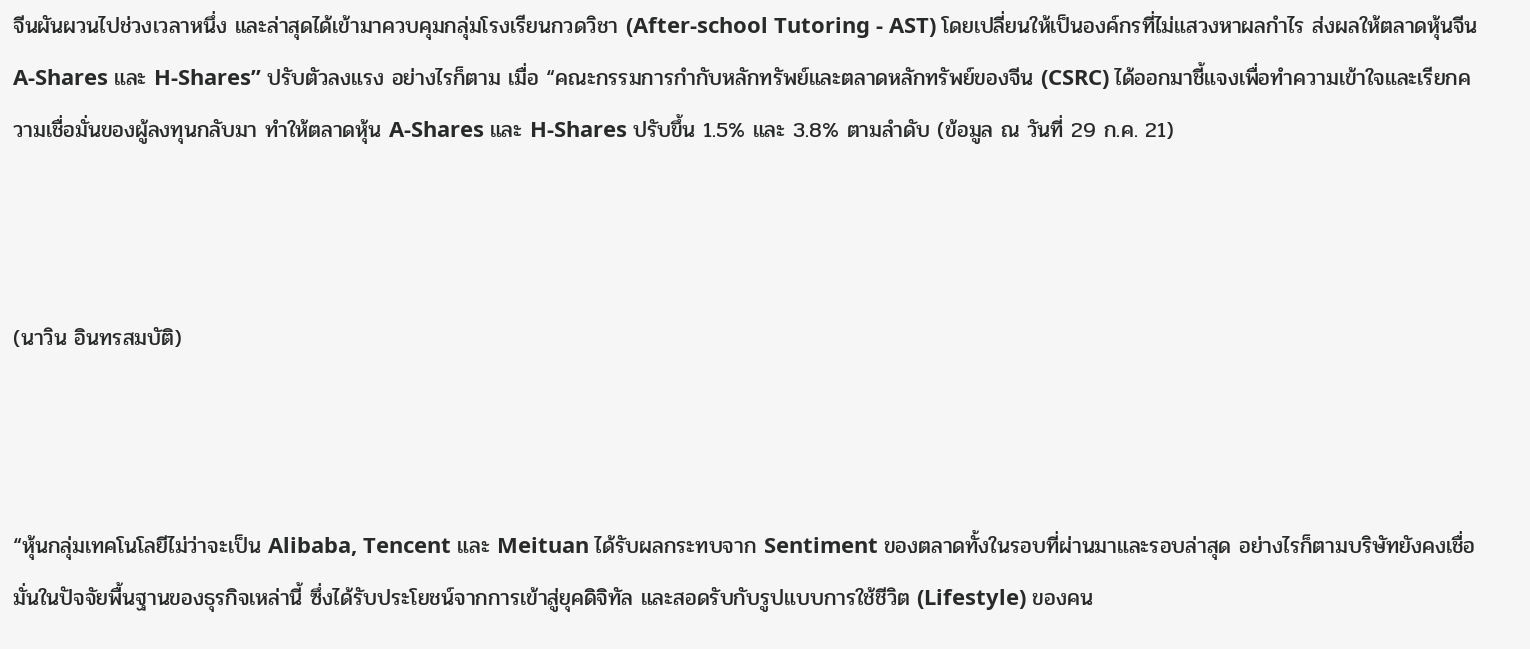จีนผันผวนไปช่วงเวลาหนึ่ง และล่าสุดได้เข้ามาควบคุมกลุ่มโรงเรียนกวดวิชา (After-school Tutoring - AST) โดยเปลี่ยนให้เป็นองค์กรที่ไม่แสวงหาผลกำไร ส่งผลให้ตลาดหุ้นจีน A-Shares และ H-Shares” ปรับตัวลงแรง อย่างไรก็ตาม เมื่อ “คณะกรรมการกำกับหลักทรัพย์และตลาดหลักทรัพย์ของจีน (CSRC) ได้ออกมาชี้แจงเพื่อทำความเข้าใจและเรียกความเชื่อมั่นของผู้ลงทุนกลับมา ทำให้ตลาดหุ้น A-Shares และ H-Shares ปรับขึ้น 1.5% และ 3.8% ตามลำดับ (ข้อมูล ณ วันที่ 29 ก.ค. 21)



(นาวิน อินทรสมบัติ)



“หุ้นกลุ่มเทคโนโลยีไม่ว่าจะเป็น Alibaba, Tencent และ Meituan ได้รับผลกระทบจาก Sentiment ของตลาดทั้งในรอบที่ผ่านมาและรอบล่าสุด อย่างไรก็ตามบริษัทยังคงเชื่อมั่นในปัจจัยพื้นฐานของธุรกิจเหล่านี้ ซึ่งได้รับประโยชน์จากการเข้าสู่ยุคดิจิทัล และสอดรับกับรูปแบบการใช้ชีวิต (Lifestyle) ของคน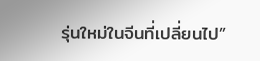รุ่นใหม่ในจีนที่เปลี่ยนไป”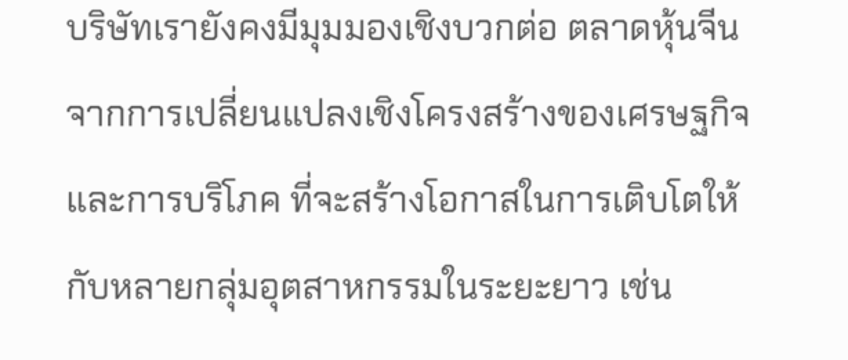บริษัทเรายังคงมีมุมมองเชิงบวกต่อ ตลาดหุ้นจีน จากการเปลี่ยนแปลงเชิงโครงสร้างของเศรษฐกิจและการบริโภค ที่จะสร้างโอกาสในการเติบโตให้กับหลายกลุ่มอุตสาหกรรมในระยะยาว เช่น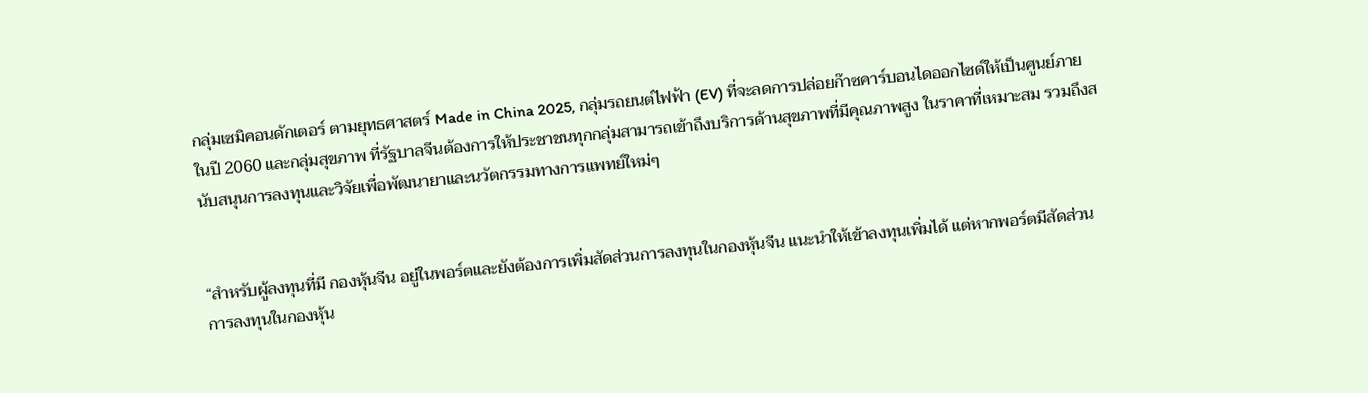กลุ่มเซมิคอนดักเตอร์ ตามยุทธศาสตร์ Made in China 2025, กลุ่มรถยนต์ไฟฟ้า (EV) ที่จะลดการปล่อยก๊าซคาร์บอนไดออกไซด์ให้เป็นศูนย์ภายในปี 2060 และกลุ่มสุขภาพ ที่รัฐบาลจีนต้องการให้ประชาชนทุกกลุ่มสามารถเข้าถึงบริการด้านสุขภาพที่มีคุณภาพสูง ในราคาที่เหมาะสม รวมถึงสนับสนุนการลงทุนและวิจัยเพื่อพัฒนายาและนวัตกรรมทางการแพทย์ใหม่ๆ


“สำหรับผู้ลงทุนที่มี กองหุ้นจีน อยู่ในพอร์ตและยังต้องการเพิ่มสัดส่วนการลงทุนในกองหุ้นจีน แนะนำให้เข้าลงทุนเพิ่มได้ แต่หากพอร์ตมีสัดส่วนการลงทุนในกองหุ้น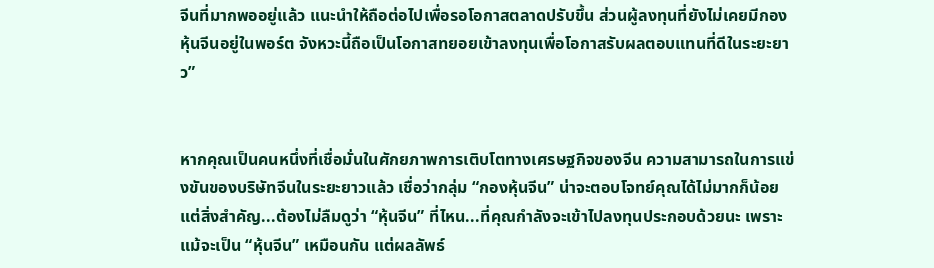จีนที่มากพออยู่แล้ว แนะนำให้ถือต่อไปเพื่อรอโอกาสตลาดปรับขึ้น ส่วนผู้ลงทุนที่ยังไม่เคยมีกองหุ้นจีนอยู่ในพอร์ต จังหวะนี้ถือเป็นโอกาสทยอยเข้าลงทุนเพื่อโอกาสรับผลตอบแทนที่ดีในระยะยาว”


หากคุณเป็นคนหนึ่งที่เชื่อมั่นในศักยภาพการเติบโตทางเศรษฐกิจของจีน ความสามารถในการแข่งขันของบริษัทจีนในระยะยาวแล้ว เชื่อว่ากลุ่ม “กองหุ้นจีน” น่าจะตอบโจทย์คุณได้ไม่มากก็น้อย แต่สิ่งสำคัญ...ต้องไม่ลืมดูว่า “หุ้นจีน” ที่ไหน...ที่คุณกำลังจะเข้าไปลงทุนประกอบด้วยนะ เพราะแม้จะเป็น “หุ้นจีน” เหมือนกัน แต่ผลลัพธ์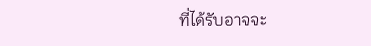ที่ได้รับอาจจะ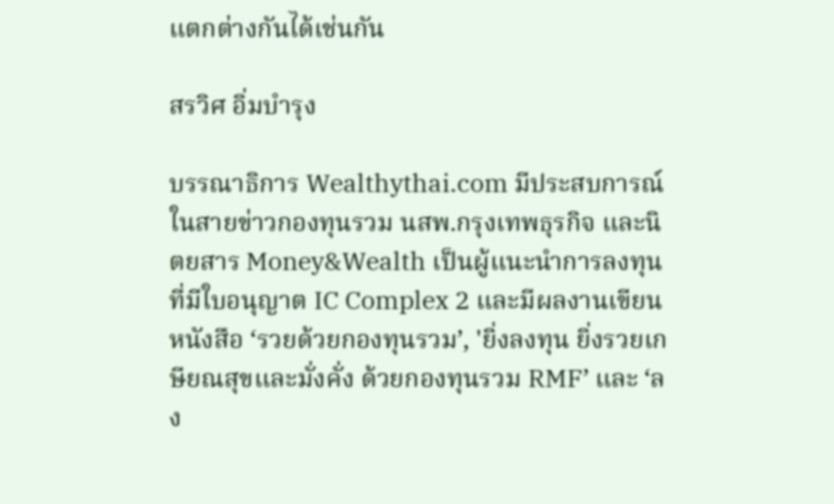แตกต่างกันได้เช่นกัน

สรวิศ อิ่มบำรุง

บรรณาธิการ Wealthythai.com มีประสบการณ์ในสายข่าวกองทุนรวม นสพ.กรุงเทพธุรกิจ และนิตยสาร Money&Wealth เป็นผู้แนะนำการลงทุนที่มีใบอนุญาต IC Complex 2 และมีผลงานเขียนหนังสือ ‘รวยด้วยกองทุนรวม’, 'ยิ่งลงทุน ยิ่งรวยเกษียณสุขและมั่งคั่ง ด้วยกองทุนรวม RMF’ และ ‘ลง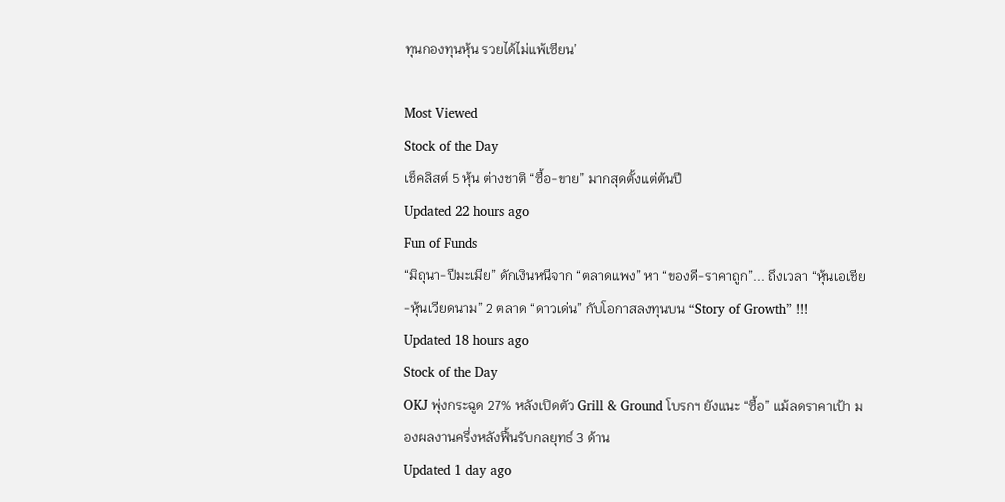ทุนกองทุนหุ้น รวยได้ไม่แพ้เซียน’

Most Viewed
Stock of the Day
เช็คลิสต์ 5 หุ้น ต่างชาติ “ซื้อ-ขาย” มากสุดตั้งแต่ต้นปี
Updated 22 hours ago
Fun of Funds
“มิถุนา-ปีมะเมีย” ดักเงินหนีจาก “ตลาดแพง” หา “ของดี-ราคาถูก”... ถึงเวลา “หุ้นเอเชีย-หุ้นเวียดนาม” 2 ตลาด “ดาวเด่น” กับโอกาสลงทุนบน “Story of Growth” !!!
Updated 18 hours ago
Stock of the Day
OKJ พุ่งกระฉูด 27% หลังเปิดตัว Grill & Ground โบรกฯ ยังแนะ “ซื้อ” แม้ลดราคาเป้า มองผลงานครึ่งหลังฟื้นรับกลยุทธ์ 3 ด้าน
Updated 1 day ago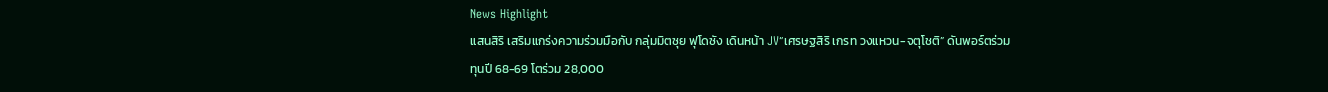News Highlight
แสนสิริ เสริมแกร่งความร่วมมือกับ กลุ่มมิตซุย ฟุโดซัง เดินหน้า JV“เศรษฐสิริ เกรท วงแหวน-จตุโชติ” ดันพอร์ตร่วมทุนปี 68-69 โตร่วม 28,000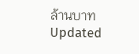ล้านบาท
Updated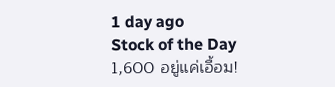1 day ago
Stock of the Day
1,600 อยู่แค่เอื้อม!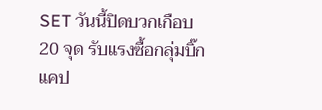SET วันนี้ปิดบวกเกือบ 20 จุด รับแรงซื้อกลุ่มบิ๊กแคป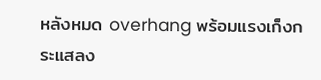หลังหมด overhang พร้อมแรงเก็งกระแสลง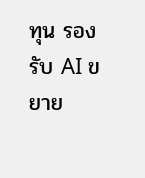ทุน รองรับ AI ขยาย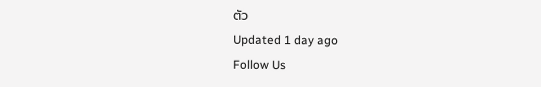ตัว
Updated 1 day ago
Follow Us